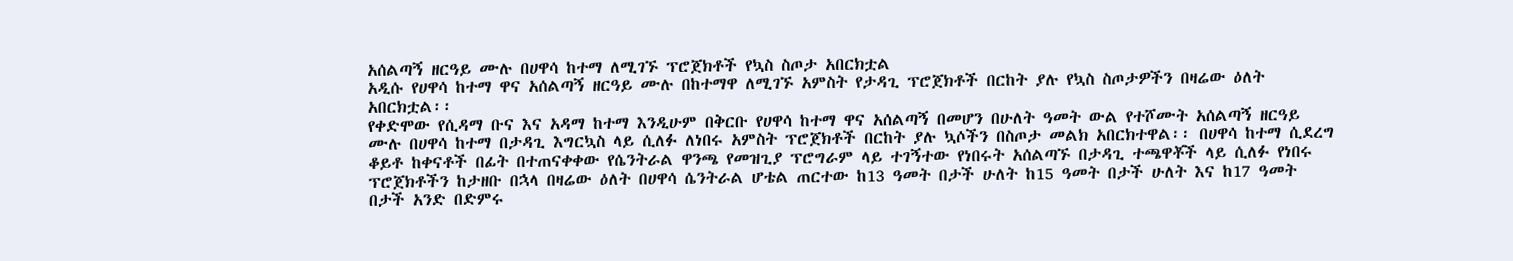አሰልጣኝ ዘርዓይ ሙሉ በሀዋሳ ከተማ ለሚገኙ ፕሮጀክቶች የኳስ ስጦታ አበርክቷል
አዲሱ የሀዋሳ ከተማ ዋና አሰልጣኝ ዘርዓይ ሙሉ በከተማዋ ለሚገኙ አምስት የታዳጊ ፕሮጀክቶች በርከት ያሉ የኳስ ስጦታዎችን በዛሬው ዕለት አበርክቷል፡፡
የቀድሞው የሲዳማ ቡና እና አዳማ ከተማ እንዲሁም በቅርቡ የሀዋሳ ከተማ ዋና አሰልጣኝ በመሆን በሁለት ዓመት ውል የተሾሙት አሰልጣኝ ዘርዓይ ሙሉ በሀዋሳ ከተማ በታዳጊ እግርኳስ ላይ ሲለፉ ለነበሩ አምስት ፕሮጀክቶች በርከት ያሉ ኳሶችን በስጦታ መልክ አበርክተዋል፡፡ በሀዋሳ ከተማ ሲደረግ ቆይቶ ከቀናቶች በፊት በተጠናቀቀው የሴንትራል ዋንጫ የመዝጊያ ፕሮግራም ላይ ተገኝተው የነበሩት አሰልጣኙ በታዳጊ ተጫዋቾች ላይ ሲለፉ የነበሩ ፕሮጀክቶችን ከታዘቡ በኋላ በዛሬው ዕለት በሀዋሳ ሴንትራል ሆቴል ጠርተው ከ13 ዓመት በታች ሁለት ከ15 ዓመት በታች ሁለት እና ከ17 ዓመት በታች አንድ በድምሩ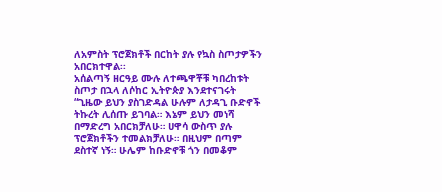ለአምስት ፕሮጀክቶች በርከት ያሉ የኳስ ስጦታዎችን አበርክተዋል፡፡
አሰልጣኝ ዘርዓይ ሙሉ ለተጫዋቾቹ ካበረከቱት ስጦታ በኋላ ለሶከር ኢትዮጵያ እንደተናገሩት “ጊዜው ይህን ያስገድዳል ሁሉም ለታዳጊ ቡድኖች ትኩረት ሊሰጡ ይገባል። እኔም ይህን መነሻ በማድረግ አበርክቻለሁ። ሀዋሳ ውስጥ ያሉ ፕሮጀክቶችን ተመልክቻለሁ። በዚህም በጣም ደስተኛ ነኝ። ሁሌም ከቡድኖቹ ጎን በመቆም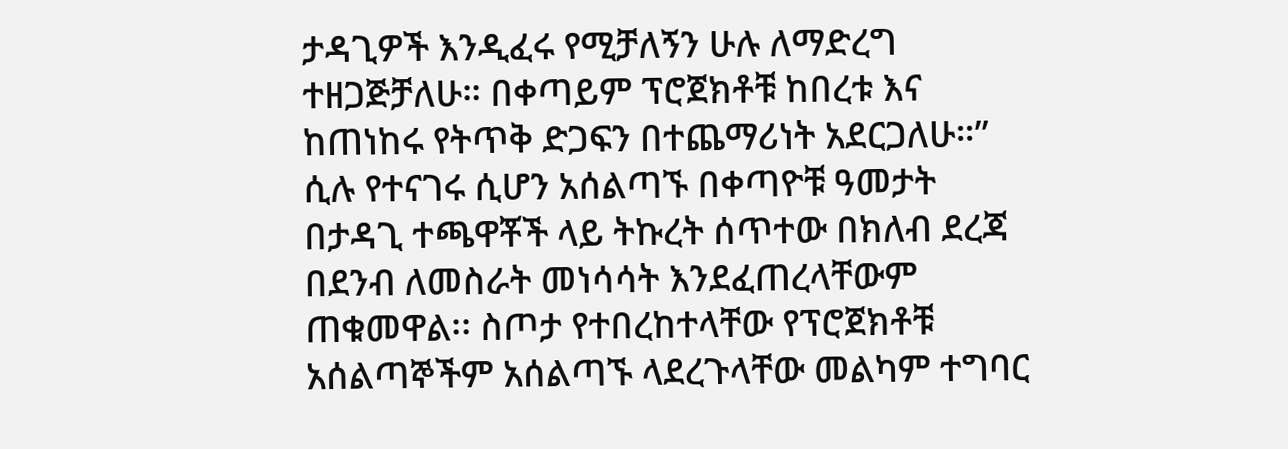ታዳጊዎች እንዲፈሩ የሚቻለኝን ሁሉ ለማድረግ ተዘጋጅቻለሁ። በቀጣይም ፕሮጀክቶቹ ከበረቱ እና ከጠነከሩ የትጥቅ ድጋፍን በተጨማሪነት አደርጋለሁ።” ሲሉ የተናገሩ ሲሆን አሰልጣኙ በቀጣዮቹ ዓመታት በታዳጊ ተጫዋቾች ላይ ትኩረት ሰጥተው በክለብ ደረጃ በደንብ ለመስራት መነሳሳት እንደፈጠረላቸውም ጠቁመዋል፡፡ ስጦታ የተበረከተላቸው የፕሮጀክቶቹ አሰልጣኞችም አሰልጣኙ ላደረጉላቸው መልካም ተግባር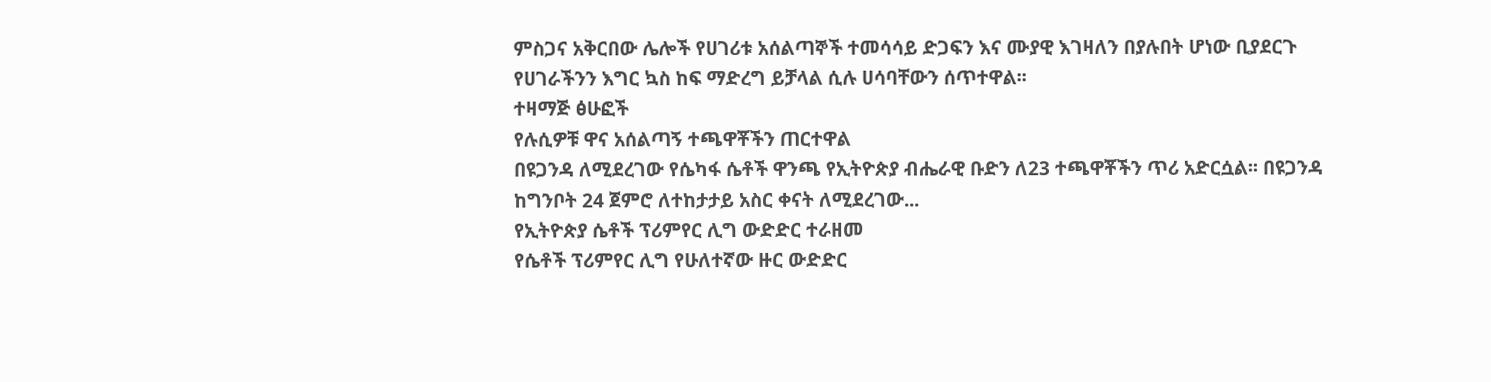ምስጋና አቅርበው ሌሎች የሀገሪቱ አሰልጣኞች ተመሳሳይ ድጋፍን እና ሙያዊ እገዛለን በያሉበት ሆነው ቢያደርጉ የሀገራችንን እግር ኳስ ከፍ ማድረግ ይቻላል ሲሉ ሀሳባቸውን ሰጥተዋል፡፡
ተዛማጅ ፅሁፎች
የሉሲዎቹ ዋና አሰልጣኝ ተጫዋቾችን ጠርተዋል
በዩጋንዳ ለሚደረገው የሴካፋ ሴቶች ዋንጫ የኢትዮጵያ ብሔራዊ ቡድን ለ23 ተጫዋቾችን ጥሪ አድርሷል፡፡ በዩጋንዳ ከግንቦት 24 ጀምሮ ለተከታታይ አስር ቀናት ለሚደረገው...
የኢትዮጵያ ሴቶች ፕሪምየር ሊግ ውድድር ተራዘመ
የሴቶች ፕሪምየር ሊግ የሁለተኛው ዙር ውድድር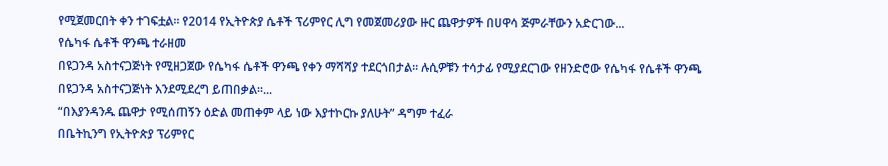የሚጀመርበት ቀን ተገፍቷል፡፡ የ2014 የኢትዮጵያ ሴቶች ፕሪምየር ሊግ የመጀመሪያው ዙር ጨዋታዎች በሀዋሳ ጅምራቸውን አድርገው...
የሴካፋ ሴቶች ዋንጫ ተራዘመ
በዩጋንዳ አስተናጋጅነት የሚዘጋጀው የሴካፋ ሴቶች ዋንጫ የቀን ማሻሻያ ተደርጎበታል፡፡ ሉሲዎቹን ተሳታፊ የሚያደርገው የዘንድሮው የሴካፋ የሴቶች ዋንጫ በዩጋንዳ አስተናጋጅነት እንደሚደረግ ይጠበቃል፡፡...
“በእያንዳንዱ ጨዋታ የሚሰጠኝን ዕድል መጠቀም ላይ ነው እያተኮርኩ ያለሁት” ዳግም ተፈራ
በቤትኪንግ የኢትዮጵያ ፕሪምየር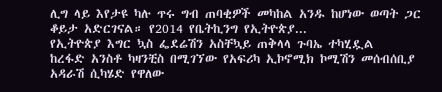ሊግ ላይ እየታዩ ካሉ ጥሩ ግብ ጠባቂዎች መካከል አንዱ ከሆነው ወጣት ጋር ቆይታ አድርገናል። የ2014 የቤትኪንግ የኢትዮጵያ...
የኢትዮጵያ እግር ኳስ ፌደሬሽን አስቸኳይ ጠቅላላ ጉባኤ ተካሂዷል
ከረፋድ አንስቶ ካዛንቺስ በሚገኘው የአፍሪካ ኢኮኖሚክ ኮሚሽን መሰብሰቢያ አዳራሽ ሲካሄድ የዋለው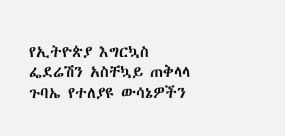የኢትዮጵያ እግርኳስ ፌደሬሽን አስቸኳይ ጠቅላላ ጉባኤ የተለያዩ ውሳኔዎችን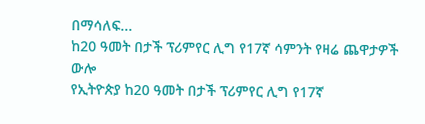በማሳለፍ...
ከ20 ዓመት በታች ፕሪምየር ሊግ የ17ኛ ሳምንት የዛሬ ጨዋታዎች ውሎ
የኢትዮጵያ ከ20 ዓመት በታች ፕሪምየር ሊግ የ17ኛ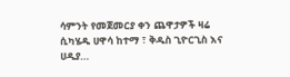ሳምንት የመጀመርያ ቀን ጨዋታዎች ዛሬ ሲካሄዱ ሀዋሳ ከተማ ፣ ቅዱስ ጊዮርጊስ እና ሀዲያ...